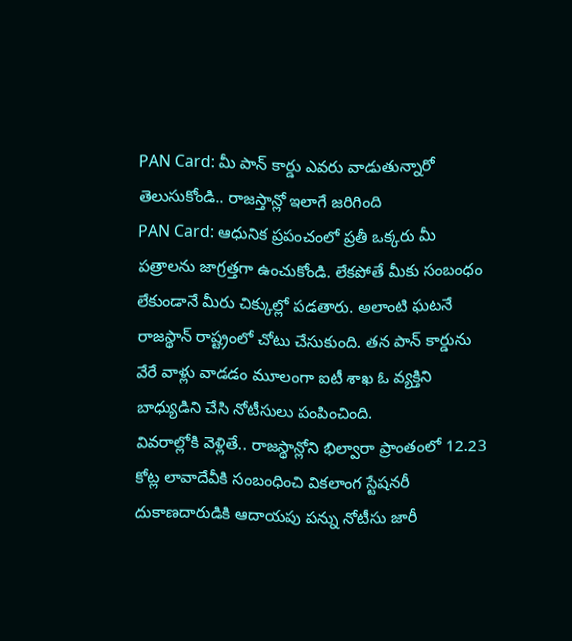PAN Card: మీ పాన్ కార్డు ఎవరు వాడుతున్నారో తెలుసుకోండి.. రాజస్తాన్లో ఇలాగే జరిగింది
PAN Card: ఆధునిక ప్రపంచంలో ప్రతీ ఒక్కరు మీ పత్రాలను జాగ్రత్తగా ఉంచుకోండి. లేకపోతే మీకు సంబంధం లేకుండానే మీరు చిక్కుల్లో పడతారు. అలాంటి ఘటనే రాజస్థాన్ రాష్ట్రంలో చోటు చేసుకుంది. తన పాన్ కార్డును వేరే వాళ్లు వాడడం మూలంగా ఐటీ శాఖ ఓ వ్యక్తిని బాధ్యుడిని చేసి నోటీసులు పంపించింది.
వివరాల్లోకి వెళ్లితే.. రాజస్థాన్లోని భిల్వారా ప్రాంతంలో 12.23 కోట్ల లావాదేవీకి సంబంధించి వికలాంగ స్టేషనరీ దుకాణదారుడికి ఆదాయపు పన్ను నోటీసు జారీ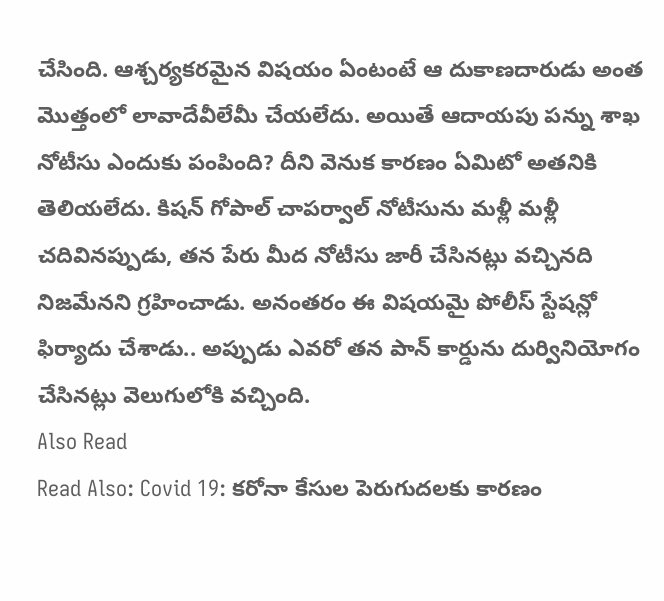చేసింది. ఆశ్చర్యకరమైన విషయం ఏంటంటే ఆ దుకాణదారుడు అంత మొత్తంలో లావాదేవీలేమీ చేయలేదు. అయితే ఆదాయపు పన్ను శాఖ నోటీసు ఎందుకు పంపింది? దీని వెనుక కారణం ఏమిటో అతనికి తెలియలేదు. కిషన్ గోపాల్ చాపర్వాల్ నోటీసును మళ్లీ మళ్లీ చదివినప్పుడు, తన పేరు మీద నోటీసు జారీ చేసినట్లు వచ్చినది నిజమేనని గ్రహించాడు. అనంతరం ఈ విషయమై పోలీస్ స్టేషన్లో ఫిర్యాదు చేశాడు.. అప్పుడు ఎవరో తన పాన్ కార్డును దుర్వినియోగం చేసినట్లు వెలుగులోకి వచ్చింది.
Also Read
Read Also: Covid 19: కరోనా కేసుల పెరుగుదలకు కారణం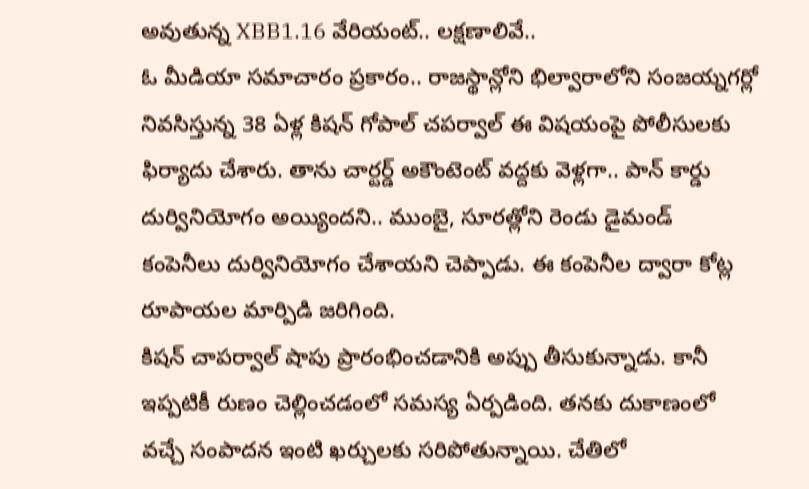అవుతున్న XBB1.16 వేరియంట్.. లక్షణాలివే..
ఓ మీడియా సమాచారం ప్రకారం.. రాజస్థాన్లోని భిల్వారాలోని సంజయ్నగర్లో నివసిస్తున్న 38 ఏళ్ల కిషన్ గోపాల్ చపర్వాల్ ఈ విషయంపై పోలీసులకు ఫిర్యాదు చేశారు. తాను చార్టర్డ్ అకౌంటెంట్ వద్దకు వెళ్లగా.. పాన్ కార్డు దుర్వినియోగం అయ్యిందని.. ముంబై, సూరత్లోని రెండు డైమండ్ కంపెనీలు దుర్వినియోగం చేశాయని చెప్పాడు. ఈ కంపెనీల ద్వారా కోట్ల రూపాయల మార్పిడి జరిగింది.
కిషన్ చాపర్వాల్ షాపు ప్రారంభించడానికి అప్పు తీసుకున్నాడు. కానీ ఇప్పటికీ రుణం చెల్లించడంలో సమస్య ఏర్పడింది. తనకు దుకాణంలో వచ్చే సంపాదన ఇంటి ఖర్చులకు సరిపోతున్నాయి. చేతిలో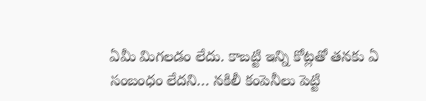ఏమీ మిగలడం లేదు. కాబట్టి ఇన్ని కోట్లతో తనకు ఏ సంబంధం లేదని… నకిలీ కంపెనీలు పెట్టి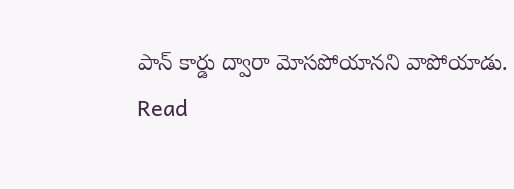పాన్ కార్డు ద్వారా మోసపోయానని వాపోయాడు.
Read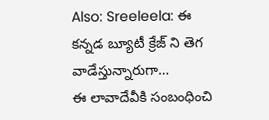Also: Sreeleela: ఈ కన్నడ బ్యూటీ క్రేజ్ ని తెగ వాడేస్తున్నారుగా…
ఈ లావాదేవీకి సంబంధించి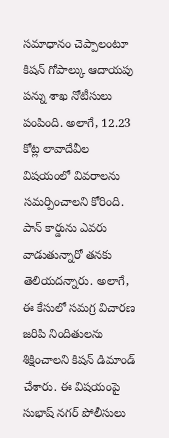సమాధానం చెప్పాలంటూ కిషన్ గోపాల్కు ఆదాయపు పన్ను శాఖ నోటీసులు పంపింది. అలాగే, 12.23 కోట్ల లావాదేవీల విషయంలో వివరాలను సమర్పించాలని కోరింది. పాన్ కార్డును ఎవరు వాడుతున్నారో తనకు తెలియదన్నారు. అలాగే, ఈ కేసులో సమగ్ర విచారణ జరిపి నిందితులను శిక్షించాలని కిషన్ డిమాండ్ చేశారు. ఈ విషయంపై సుభాష్ నగర్ పోలీసులు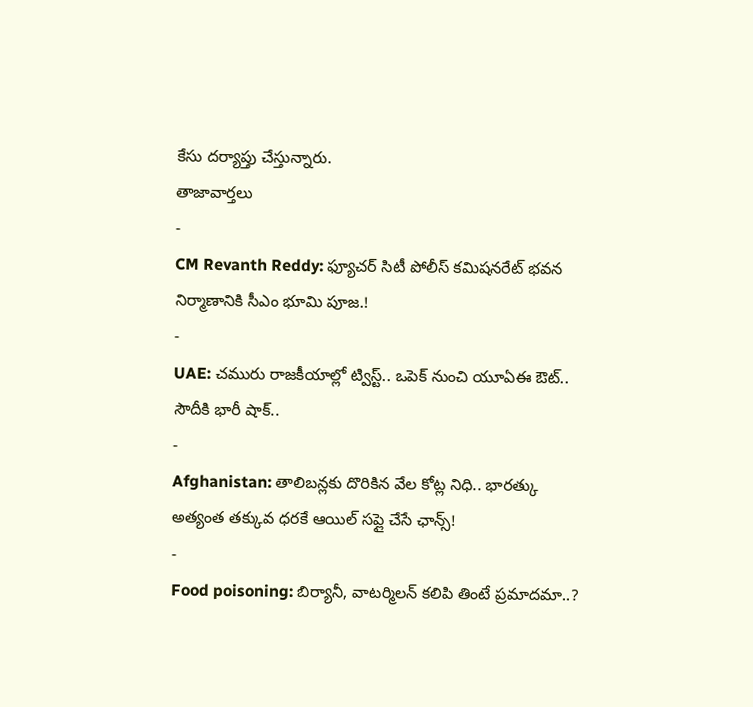కేసు దర్యాప్తు చేస్తున్నారు.
తాజావార్తలు
-
CM Revanth Reddy: ఫ్యూచర్ సిటీ పోలీస్ కమిషనరేట్ భవన నిర్మాణానికి సీఎం భూమి పూజ.!
-
UAE: చమురు రాజకీయాల్లో ట్విస్ట్.. ఒపెక్ నుంచి యూఏఈ ఔట్.. సౌదీకి భారీ షాక్..
-
Afghanistan: తాలిబన్లకు దొరికిన వేల కోట్ల నిధి.. భారత్కు అత్యంత తక్కువ ధరకే ఆయిల్ సప్లై చేసే ఛాన్స్!
-
Food poisoning: బిర్యానీ, వాటర్మిలన్ కలిపి తింటే ప్రమాదమా..?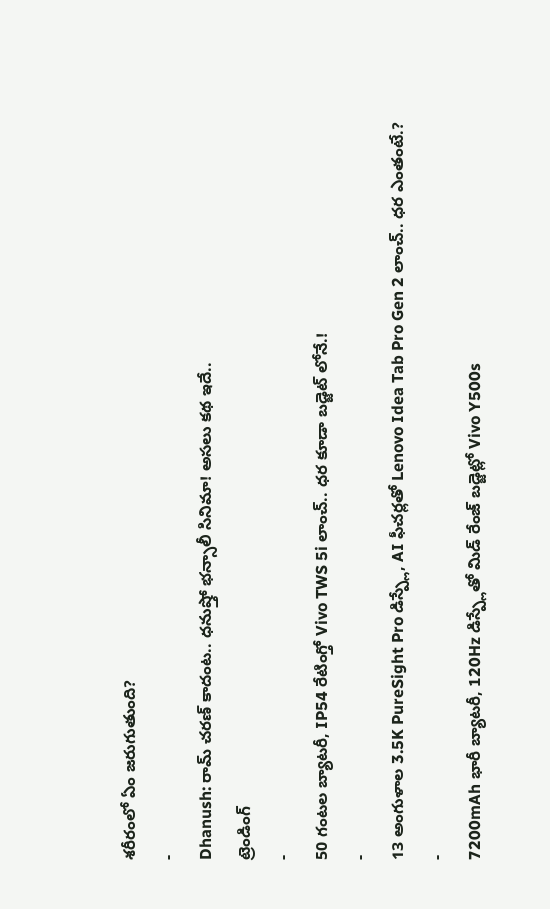శరీరంలో ఏం జరుగుతుంది?
-
Dhanush: రామ్ చరణ్ కాదంట.. ధనుష్తో భన్సాలీ సినిమా! అసలు కథ ఇదే..
ట్రెండింగ్
-
50 గంటల బ్యాటరీ, IP54 రేటింగ్తో Vivo TWS 5i లాంచ్.. ధర కూడా బడ్జెట్ లోనే.!
-
13 అంగుళాల 3.5K PureSight Pro డిస్ప్లే, AI ఫీచర్లతో Lenovo Idea Tab Pro Gen 2 లాంచ్.. ధర ఎంతంటే.?
-
7200mAh భారీ బ్యాటరీ, 120Hz డిస్ప్లేతో మిడ్ రేంజ్ బడ్జెట్లో Vivo Y500s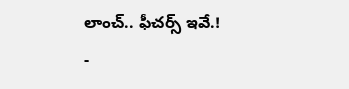లాంచ్.. ఫీచర్స్ ఇవే.!
-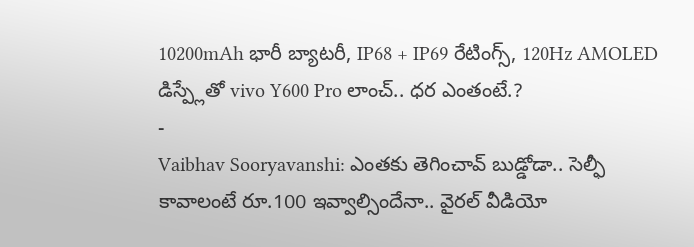10200mAh భారీ బ్యాటరీ, IP68 + IP69 రేటింగ్స్, 120Hz AMOLED డిస్ప్లేతో vivo Y600 Pro లాంచ్.. ధర ఎంతంటే.?
-
Vaibhav Sooryavanshi: ఎంతకు తెగించావ్ బుడ్డోడా.. సెల్ఫీ కావాలంటే రూ.100 ఇవ్వాల్సిందేనా.. వైరల్ వీడియో